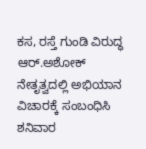ಕಸ, ರಸ್ತೆ ಗುಂಡಿ ವಿರುದ್ಧ ಆರ್.ಅಶೋಕ್ ನೇತೃತ್ವದಲ್ಲಿ ಅಭಿಯಾನ ವಿಚಾರಕ್ಕೆ ಸಂಬಂಧಿಸಿ ಶನಿವಾರ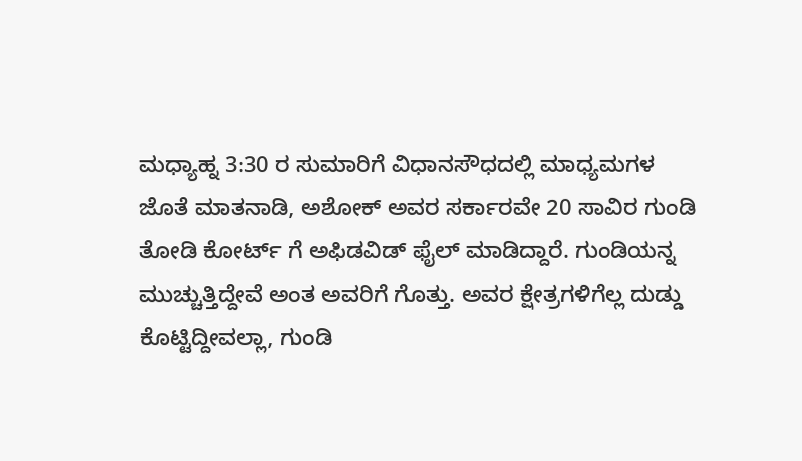ಮಧ್ಯಾಹ್ನ 3:30 ರ ಸುಮಾರಿಗೆ ವಿಧಾನಸೌಧದಲ್ಲಿ ಮಾಧ್ಯಮಗಳ ಜೊತೆ ಮಾತನಾಡಿ, ಅಶೋಕ್ ಅವರ ಸರ್ಕಾರವೇ 20 ಸಾವಿರ ಗುಂಡಿ ತೋಡಿ ಕೋರ್ಟ್ ಗೆ ಅಫಿಡವಿಡ್ ಫೈಲ್ ಮಾಡಿದ್ದಾರೆ. ಗುಂಡಿಯನ್ನ ಮುಚ್ಚುತ್ತಿದ್ದೇವೆ ಅಂತ ಅವರಿಗೆ ಗೊತ್ತು. ಅವರ ಕ್ಷೇತ್ರಗಳಿಗೆಲ್ಲ ದುಡ್ಡು ಕೊಟ್ಟಿದ್ದೀವಲ್ಲಾ, ಗುಂಡಿ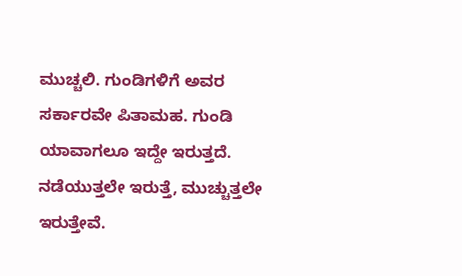ಮುಚ್ಚಲಿ. ಗುಂಡಿಗಳಿಗೆ ಅವರ ಸರ್ಕಾರವೇ ಪಿತಾಮಹ. ಗುಂಡಿ ಯಾವಾಗಲೂ ಇದ್ದೇ ಇರುತ್ತದೆ. ನಡೆಯುತ್ತಲೇ ಇರುತ್ತೆ, ಮುಚ್ಚುತ್ತಲೇ ಇರುತ್ತೇವೆ.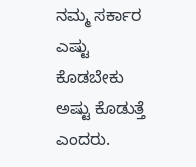ನಮ್ಮ ಸರ್ಕಾರ ಎಷ್ಟು ಕೊಡಬೇಕು ಅಷ್ಟು ಕೊಡುತ್ತೆ ಎಂದರು.